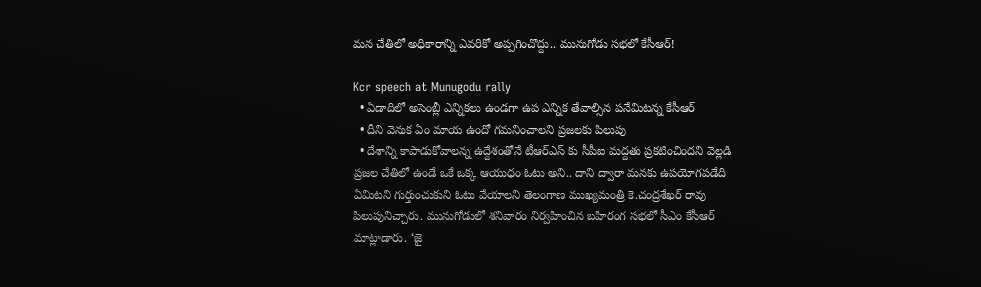మన చేతిలో అధికారాన్ని ఎవరికో అప్పగించొద్దు.. మునుగోడు సభలో కేసీఆర్!

Kcr speech at Munugodu rally
  • ఏడాదిలో అసెంబ్లీ ఎన్నికలు ఉండగా ఉప ఎన్నిక తేవాల్సిన పనేమిటన్న కేసీఆర్
  • దీని వెనుక ఏం మాయ ఉందో గమనించాలని ప్రజలకు పిలుపు
  • దేశాన్ని కాపాడుకోవాలన్న ఉద్దేశంతోనే టీఆర్ఎస్ కు సీపీఐ మద్దతు ప్రకటించిందని వెల్లడి
ప్రజల చేతిలో ఉండే ఒకే ఒక్క ఆయుధం ఓటు అని.. దాని ద్వారా మనకు ఉపయోగపడేది ఏమిటని గుర్తుంచుకుని ఓటు వేయాలని తెలంగాణ ముఖ్యమంత్రి కె.చంద్రశేఖర్ రావు పిలుపునిచ్చారు. మునుగోడులో శనివారం నిర్వహించిన బహిరంగ సభలో సీఎం కేసీఆర్ మాట్లాడారు. ‘జై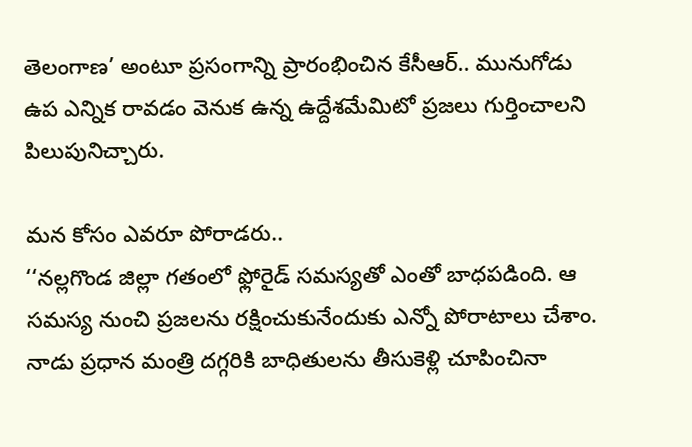తెలంగాణ’ అంటూ ప్రసంగాన్ని ప్రారంభించిన కేసీఆర్.. మునుగోడు ఉప ఎన్నిక రావడం వెనుక ఉన్న ఉద్దేశమేమిటో ప్రజలు గుర్తించాలని పిలుపునిచ్చారు.

మన కోసం ఎవరూ పోరాడరు..
‘‘నల్లగొండ జిల్లా గతంలో ఫ్లోరైడ్ సమస్యతో ఎంతో బాధపడింది. ఆ సమస్య నుంచి ప్రజలను రక్షించుకునేందుకు ఎన్నో పోరాటాలు చేశాం. నాడు ప్రధాన మంత్రి దగ్గరికి బాధితులను తీసుకెళ్లి చూపించినా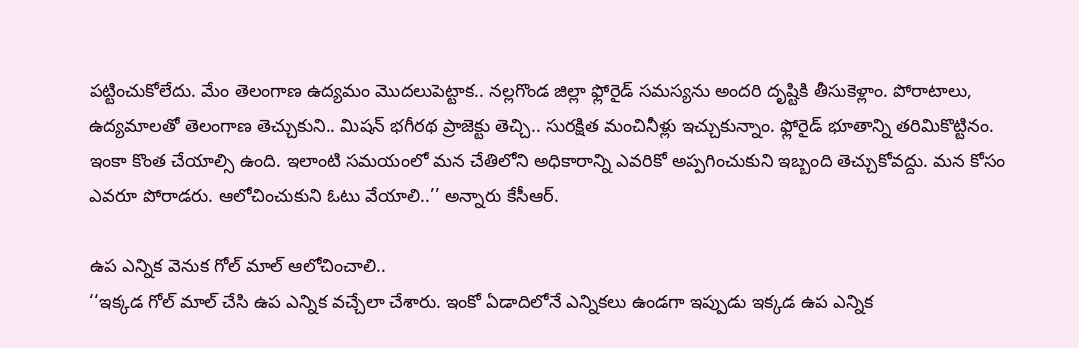పట్టించుకోలేదు. మేం తెలంగాణ ఉద్యమం మొదలుపెట్టాక.. నల్లగొండ జిల్లా ఫ్లోరైడ్ సమస్యను అందరి దృష్టికి తీసుకెళ్లాం. పోరాటాలు, ఉద్యమాలతో తెలంగాణ తెచ్చుకుని.. మిషన్ భగీరథ ప్రాజెక్టు తెచ్చి.. సురక్షిత మంచినీళ్లు ఇచ్చుకున్నాం. ఫ్లోరైడ్ భూతాన్ని తరిమికొట్టినం. ఇంకా కొంత చేయాల్సి ఉంది. ఇలాంటి సమయంలో మన చేతిలోని అధికారాన్ని ఎవరికో అప్పగించుకుని ఇబ్బంది తెచ్చుకోవద్దు. మన కోసం ఎవరూ పోరాడరు. ఆలోచించుకుని ఓటు వేయాలి..’’ అన్నారు కేసీఆర్.

ఉప ఎన్నిక వెనుక గోల్ మాల్ ఆలోచించాలి..
‘‘ఇక్కడ గోల్ మాల్ చేసి ఉప ఎన్నిక వచ్చేలా చేశారు. ఇంకో ఏడాదిలోనే ఎన్నికలు ఉండగా ఇప్పుడు ఇక్కడ ఉప ఎన్నిక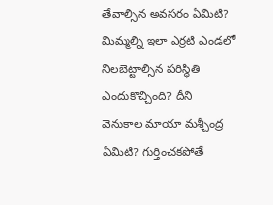తేవాల్సిన అవసరం ఏమిటి? మిమ్మల్ని ఇలా ఎర్రటి ఎండలో నిలబెట్టాల్సిన పరిస్థితి ఎందుకొచ్చింది? దీని వెనుకాల మాయా మశ్చీంద్ర ఏమిటి? గుర్తించకపోతే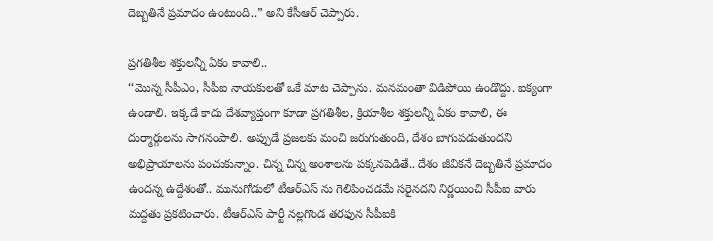దెబ్బతినే ప్రమాదం ఉంటుంది..” అని కేసీఆర్ చెప్పారు.

ప్రగతిశీల శక్తులన్నీ ఏకం కావాలి..
‘‘మొన్న సీపీఎం, సీపీఐ నాయకులతో ఒకే మాట చెప్పాను. మనమంతా విడిపోయి ఉండొద్దు. ఐక్యంగా ఉండాలి. ఇక్కడే కాదు దేశవ్యాప్తంగా కూడా ప్రగతిశీల, క్రియాశీల శక్తులన్నీ ఏకం కావాలి, ఈ దుర్మార్గులను సాగనంపాలి. అప్పుడే ప్రజలకు మంచి జరుగుతుంది, దేశం బాగుపడుతుందని అభిప్రాయాలను పంచుకున్నాం. చిన్న చిన్న అంశాలను పక్కనపెడితే.. దేశం జీవికనే దెబ్బతినే ప్రమాదం ఉందన్న ఉద్దేశంతో.. మునుగోడులో టీఆర్ఎస్ ను గెలిపించడమే సరైనదని నిర్ణయించి సీపీఐ వారు మద్దతు ప్రకటించారు. టీఆర్ఎస్ పార్టీ నల్లగొండ తరఫున సీపీఐకి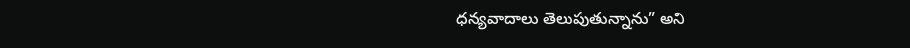ధన్యవాదాలు తెలుపుతున్నాను” అని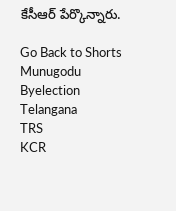కేసీఆర్ పేర్కొన్నారు.

Go Back to Shorts
Munugodu
Byelection
Telangana
TRS
KCR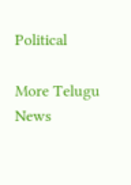Political

More Telugu News